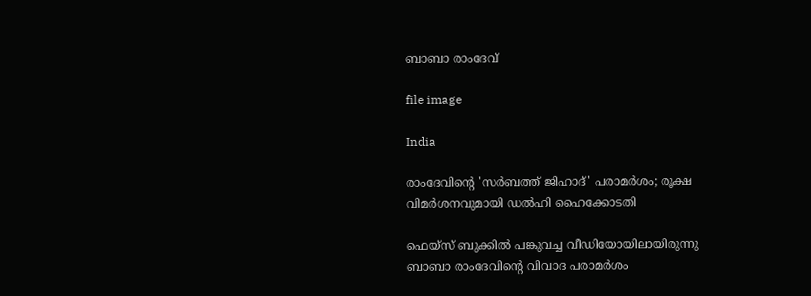ബാബാ രാംദേവ്

file image

India

രാംദേവിന്‍റെ 'സർബത്ത് ജിഹാദ്' പരാമർശം; രൂക്ഷ വിമർശനവുമായി ഡൽഹി ഹൈക്കോടതി

ഫെയ്സ് ബുക്കിൽ പങ്കുവച്ച വീഡിയോയിലായിരുന്നു ബാബാ രാംദേവിന്‍റെ വിവാദ പരാമർശം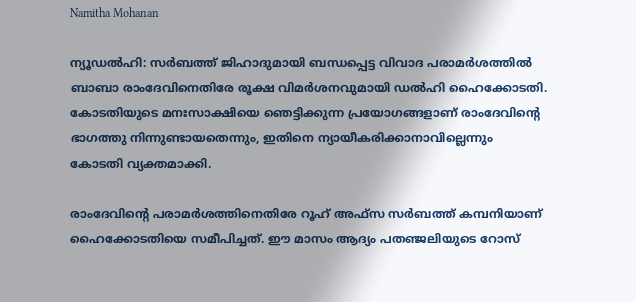Namitha Mohanan

ന്യൂഡൽഹി: സർബത്ത് ജിഹാദുമായി ബന്ധപ്പെട്ട വിവാദ പരാമർശത്തിൽ ബാബാ രാംദേവിനെതിരേ രൂക്ഷ വിമർശനവുമായി ഡൽഹി ഹൈക്കോടതി. കോടതിയുടെ മനഃസാക്ഷിയെ ഞെട്ടിക്കുന്ന പ്രയോഗങ്ങളാണ് രാംദേവിന്‍റെ ഭാഗത്തു നിന്നുണ്ടായതെന്നും, ഇതിനെ ന്യായീകരിക്കാനാവില്ലെന്നും കോടതി വ്യക്തമാക്കി.

രാംദേവിന്‍റെ പരാമർശത്തിനെതിരേ റൂഹ് അഫ്സ സർബത്ത് കമ്പനിയാണ് ഹൈക്കോടതിയെ സമീപിച്ചത്. ഈ മാസം ആദ്യം പതഞ്ജലിയുടെ റോസ്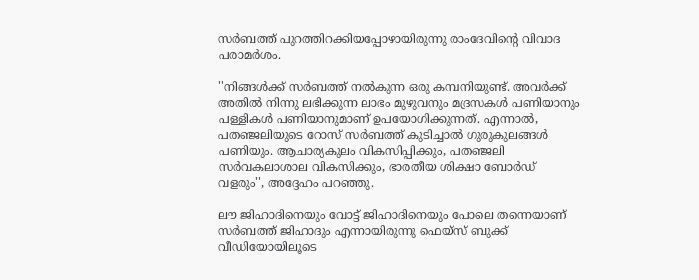സർബത്ത് പുറത്തിറക്കിയപ്പോഴായിരുന്നു രാംദേവിന്‍റെ വിവാദ പരാമർശം.

''നിങ്ങൾക്ക് സർബത്ത് നൽകുന്ന ഒരു കമ്പനിയുണ്ട്. അവർക്ക് അതിൽ നിന്നു ലഭിക്കുന്ന ലാഭം മുഴുവനും മദ്രസകൾ പണിയാനും പള്ളികൾ പണിയാനുമാണ് ഉപയോഗിക്കുന്നത്. എന്നാൽ, പതഞ്ജലിയുടെ റോസ് സർബത്ത് കുടിച്ചാൽ ഗുരുകുലങ്ങൾ പണിയും. ആചാര്യകുലം വികസിപ്പിക്കും, പതഞ്ജലി സർവകലാശാല വികസിക്കും, ഭാരതീയ ശിക്ഷാ ബോർഡ് വളരും'', അദ്ദേഹം പറഞ്ഞു.

ലൗ ജിഹാദിനെയും വോട്ട് ജിഹാദിനെയും പോലെ തന്നെയാണ് സർബത്ത് ജിഹാദും എന്നായിരുന്നു ഫെയ്സ് ബുക്ക് വീഡിയോയിലൂടെ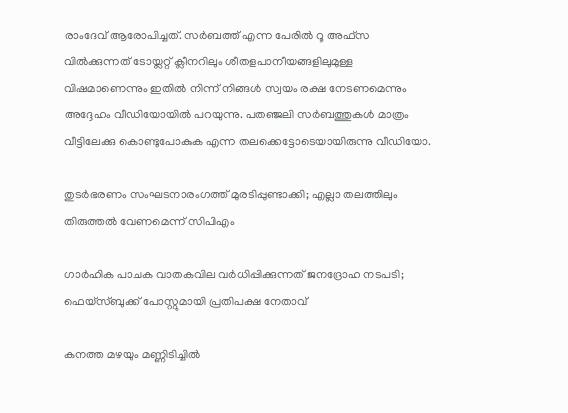രാംദേവ് ആരോപിച്ചത്. സർബത്ത് എന്ന പേരിൽ റൂ അഫ്സ വിൽക്കുന്നത് ടോയ്ലറ്റ് ക്ലീനറിലും ശീതളപാനീയങ്ങളിലുമുള്ള വിഷമാണെന്നും ഇതിൽ നിന്ന് നിങ്ങൾ സ്വയം രക്ഷ നേടണമെന്നും അദ്ദേഹം വീഡിയോയിൽ പറയുന്നു. പതഞ്ജലി സർബത്തുകൾ മാത്രം വീട്ടിലേക്കു കൊണ്ടുപോകുക എന്ന തലക്കെട്ടോടെയായിരുന്നു വീഡിയോ.

തുടർഭരണം സംഘടനാരംഗത്ത് മുരടിപ്പുണ്ടാക്കി; എല്ലാ തലത്തിലും തിരുത്തൽ വേണമെന്ന് സിപിഎം

ഗാർഹിക പാചക വാതകവില വർധിപ്പിക്കുന്നത് ജനദ്രോഹ നടപടി; ഫെയ്സ്ബുക്ക് പോസ്റ്റുമായി പ്രതിപക്ഷ നേതാവ്

കനത്ത മഴയും മണ്ണിടിച്ചിൽ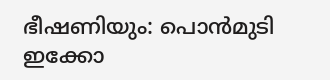ഭീഷണിയും: പൊൻമുടി ഇക്കോ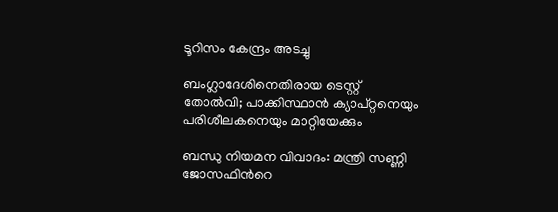ടൂറിസം കേന്ദ്രം അടച്ചു

ബംഗ്ലാദേശിനെതിരായ ടെസ്റ്റ് തോൽവി; പാക്കിസ്ഥാൻ ക‍്യാപ്റ്റനെയും പരിശീലകനെയും മാറ്റിയേക്കും

ബന്ധു നിയമന വിവാദം: മന്ത്രി സണ്ണി ജോസഫിന്‍റെ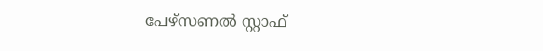പേഴ്സണൽ സ്റ്റാഫ്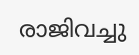രാജിവച്ചു